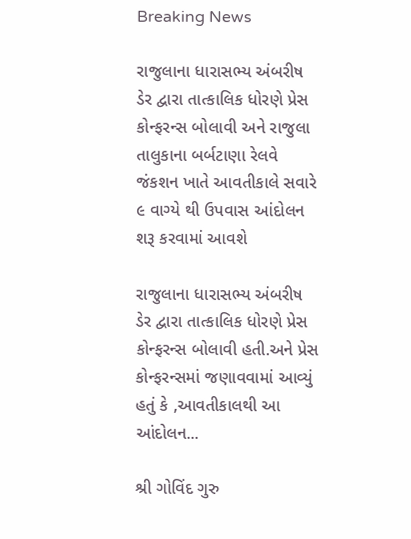Breaking News

રાજુલાના ધારાસભ્ય અંબરીષ ડેર દ્વારા તાત્કાલિક ધોરણે પ્રેસ કોન્ફરન્સ બોલાવી અને રાજુલા તાલુકાના બર્બટાણા રેલવે જંકશન ખાતે આવતીકાલે સવારે ૯ વાગ્યે થી ઉપવાસ આંદોલન શરૂ કરવામાં આવશે

રાજુલાના ધારાસભ્ય અંબરીષ ડેર દ્વારા તાત્કાલિક ધોરણે પ્રેસ કોન્ફરન્સ બોલાવી હતી.અને પ્રેસ કોન્ફરન્સમાં જણાવવામાં આવ્યું હતું કે ,આવતીકાલથી આ આંદોલન...

શ્રી ગોવિંદ ગુરુ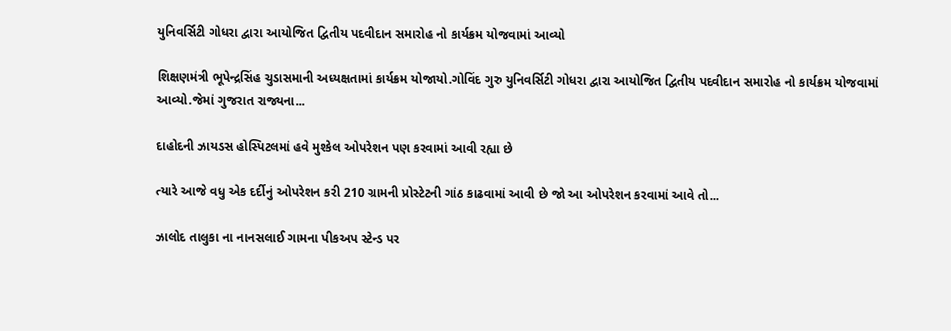યુનિવર્સિટી ગોધરા દ્વારા આયોજિત દ્વિતીય પદવીદાન સમારોહ નો કાર્યક્રમ યોજવામાં આવ્યો

શિક્ષણમંત્રી ભૂપેન્દ્રસિંહ ચુડાસમાની અધ્યક્ષતામાં કાર્યક્રમ યોજાયો.ગોવિંદ ગુરુ યુનિવર્સિટી ગોધરા દ્વારા આયોજિત દ્વિતીય પદવીદાન સમારોહ નો કાર્યક્રમ યોજવામાં આવ્યો.જેમાં ગુજરાત રાજ્યના...

દાહોદની ઝાયડસ હોસ્પિટલમાં હવે મુશ્કેલ ઓપરેશન પણ કરવામાં આવી રહ્યા છે

ત્યારે આજે વધુ એક દર્દીનું ઓપરેશન કરી 210 ગ્રામની પ્રોસ્ટેટની ગાંઠ કાઢવામાં આવી છે જો આ ઓપરેશન કરવામાં આવે તો...

ઝાલોદ તાલુકા ના નાનસલાઈ ગામના પીકઅપ સ્ટેન્ડ પર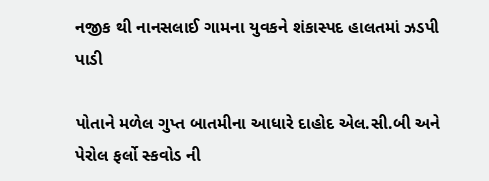નજીક થી નાનસલાઈ ગામના યુવકને શંકાસ્પદ હાલતમાં ઝડપી પાડી

પોતાને મળેલ ગુપ્ત બાતમીના આધારે દાહોદ એલ.સી.બી અને પેરોલ ફર્લો સ્કવોડ ની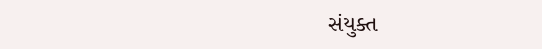સંયુક્ત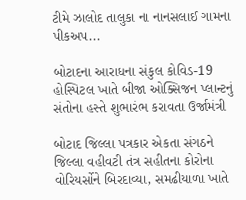ટીમે ઝાલોદ તાલુકા ના નાનસલાઈ ગામના પીકઅપ...

બોટાદના આરાધના સંકુલ કોવિડ-19 હોસ્પિટલ ખાતે બીજા ઓક્સિજન પ્લાન્ટનું સંતોના હસ્તે શુભારંભ કરાવતા ઉર્જામંત્રી

બોટાદ જિલ્લા પત્રકાર એકતા સંગઠને જિલ્લા વહીવટી તંત્ર સહીતના કોરોના વોરિયર્સોને બિરદાવ્યા, સમઢીયાળા ખાતે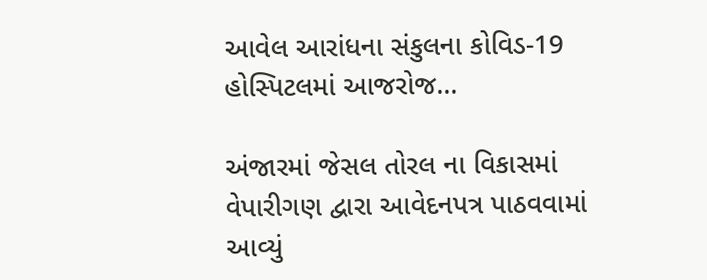આવેલ આરાંધના સંકુલના કોવિડ-19 હોસ્પિટલમાં આજરોજ...

અંજારમાં જેસલ તોરલ ના વિકાસમાં વેપારીગણ દ્વારા આવેદનપત્ર પાઠવવામાં આવ્યું